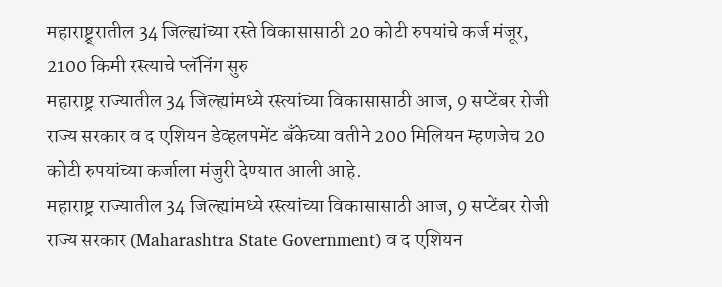महाराष्ट्र्रातील 34 जिल्ह्यांच्या रस्ते विकासासाठी 20 कोटी रुपयांचे कर्ज मंजूर, 2100 किमी रस्त्याचे प्लॅनिंग सुरु
महाराष्ट्र राज्यातील 34 जिल्ह्यांमध्ये रस्त्यांच्या विकासासाठी आज, 9 सप्टेंबर रोजी राज्य सरकार व द एशियन डेव्हलपमेंट बँकेच्या वतीने 200 मिलियन म्हणजेच 20 कोटी रुपयांच्या कर्जाला मंजुरी देण्यात आली आहे.
महाराष्ट्र राज्यातील 34 जिल्ह्यांमध्ये रस्त्यांच्या विकासासाठी आज, 9 सप्टेंबर रोजी राज्य सरकार (Maharashtra State Government) व द एशियन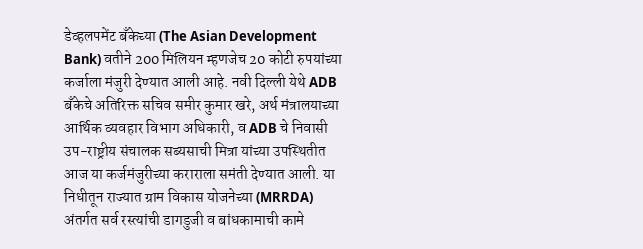डेव्हलपमेंट बँकेच्या (The Asian Development Bank) वतीने 200 मिलियन म्हणजेच 20 कोटी रुपयांच्या कर्जाला मंजुरी देण्यात आली आहे. नवी दिल्ली येथे ADB बँकेचे अतिरिक्त सचिव समीर कुमार खरे, अर्थ मंत्रालयाच्या आर्थिक व्यवहार विभाग अधिकारी, व ADB चे निवासी उप-राष्ट्रीय संचालक सब्यसाची मित्रा यांच्या उपस्थितीत आज या कर्जमंजुरीच्या कराराला समंती देण्यात आली. या निधीतून राज्यात ग्राम विकास योजनेच्या (MRRDA) अंतर्गत सर्व रस्त्यांची डागडुजी व बांधकामाची कामे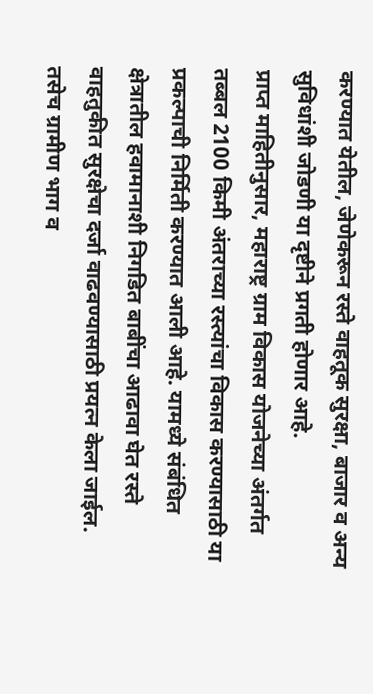करण्यात येतील, जेणेकरून रस्ते वाहतूक सुरक्षा, बाजार व अन्य सुविधांशी जोडणी या दृष्टीने प्रगती होणार आहे.
प्राप्त माहितीनुसार, महाराष्ट्र ग्राम विकास योजनेच्या अंतर्गत तब्बल 2100 किमी अंतराच्या रस्त्यांचा विकास करण्यासाठी या प्रकल्पाची निर्मिती करण्यात आली आहे. यामध्ये संबंधित क्षेत्रातील हवामानाशी निगडित बाबींचा आढावा घेत रस्ते वाहतुकीत सुरक्षेचा दर्जा वाढवण्यासाठी प्रयत्न केला जाईल. तसेच ग्रामीण भाग व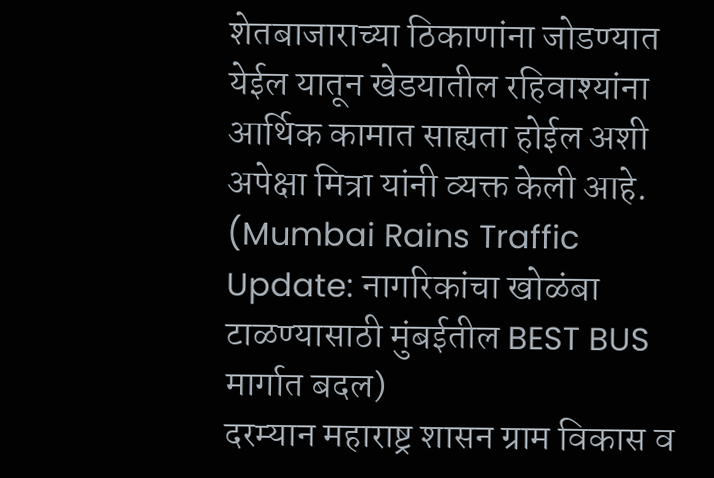शेतबाजाराच्या ठिकाणांना जोडण्यात येईल यातून खेडयातील रहिवाश्यांना आर्थिक कामात साह्यता होईल अशी अपेक्षा मित्रा यांनी व्यक्त केली आहे. (Mumbai Rains Traffic Update: नागरिकांचा खोळंबा टाळण्यासाठी मुंबईतील BEST BUS मार्गात बदल)
दरम्यान महाराष्ट्र शासन ग्राम विकास व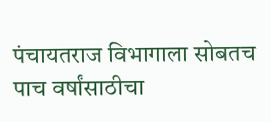पंचायतराज विभागाला सोबतच पाच वर्षांसाठीचा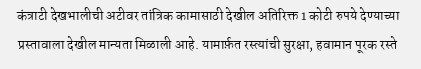कंत्राटी देखभालीची अटीवर तांत्रिक कामासाठी देखील अतिरिक्त 1 कोटी रुपये देण्याच्या प्रस्तावाला देखील मान्यता मिळाली आहे. यामार्फ़त रस्त्यांची सुरक्षा, हवामान पूरक रस्ते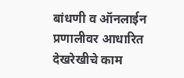बांधणी व ऑनलाईन प्रणालीवर आधारित देखरेखीचे काम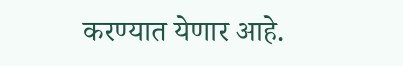करण्यात येणार आहे.